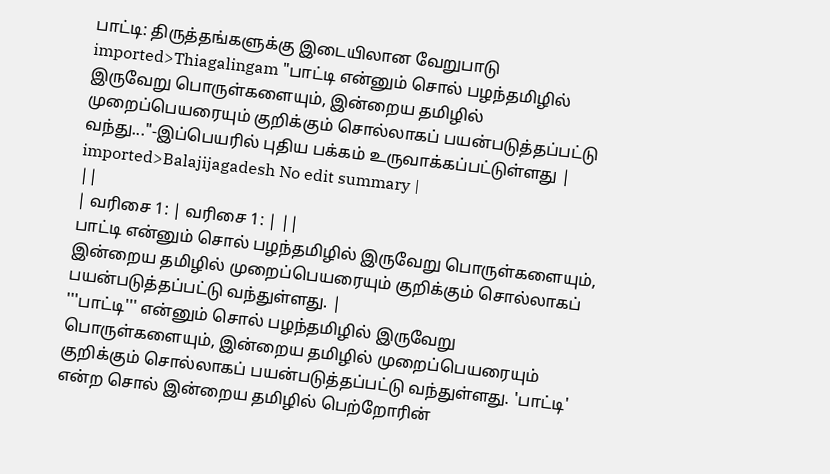பாட்டி: திருத்தங்களுக்கு இடையிலான வேறுபாடு
imported>Thiagalingam "பாட்டி என்னும் சொல் பழந்தமிழில் இருவேறு பொருள்களையும், இன்றைய தமிழில் முறைப்பெயரையும் குறிக்கும் சொல்லாகப் பயன்படுத்தப்பட்டு வந்து..."-இப்பெயரில் புதிய பக்கம் உருவாக்கப்பட்டுள்ளது |
imported>Balajijagadesh No edit summary |
||
| வரிசை 1: | வரிசை 1: | ||
பாட்டி என்னும் சொல் பழந்தமிழில் இருவேறு பொருள்களையும், இன்றைய தமிழில் முறைப்பெயரையும் குறிக்கும் சொல்லாகப் பயன்படுத்தப்பட்டு வந்துள்ளது. |
'''பாட்டி''' என்னும் சொல் பழந்தமிழில் இருவேறு பொருள்களையும், இன்றைய தமிழில் முறைப்பெயரையும் குறிக்கும் சொல்லாகப் பயன்படுத்தப்பட்டு வந்துள்ளது. 'பாட்டி' என்ற சொல் இன்றைய தமிழில் பெற்றோரின்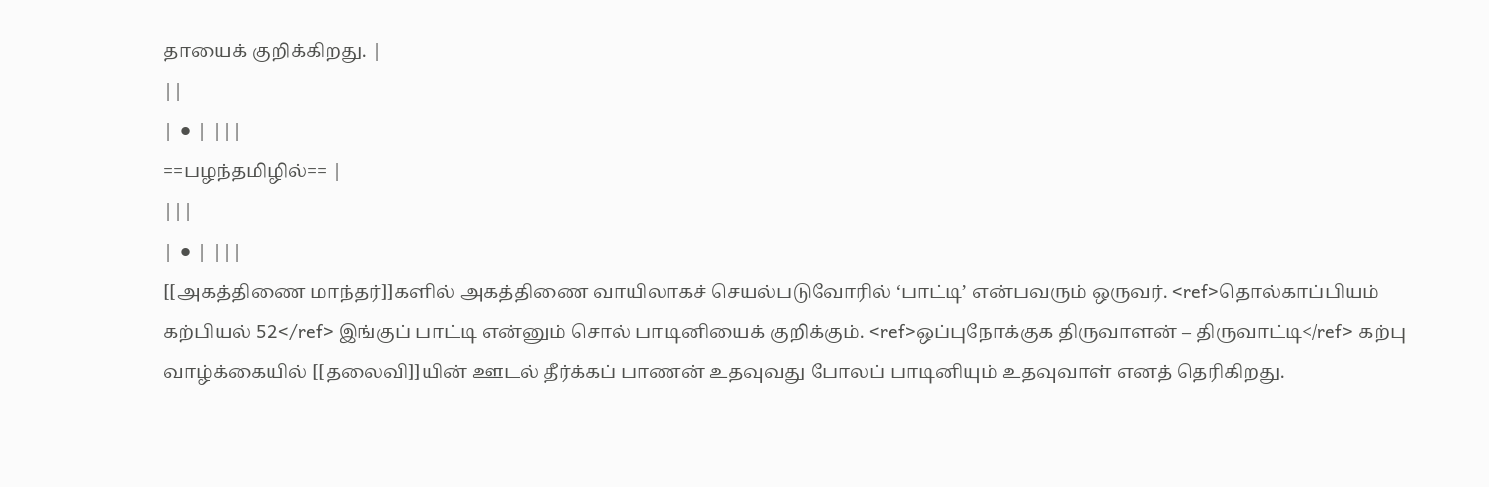தாயைக் குறிக்கிறது. |
||
| ⚫ | |||
==பழந்தமிழில்== |
|||
| ⚫ | |||
[[அகத்திணை மாந்தர்]]களில் அகத்திணை வாயிலாகச் செயல்படுவோரில் ‘பாட்டி’ என்பவரும் ஒருவர். <ref>தொல்காப்பியம் கற்பியல் 52</ref> இங்குப் பாட்டி என்னும் சொல் பாடினியைக் குறிக்கும். <ref>ஒப்புநோக்குக திருவாளன் – திருவாட்டி</ref> கற்பு வாழ்க்கையில் [[தலைவி]]யின் ஊடல் தீர்க்கப் பாணன் உதவுவது போலப் பாடினியும் உதவுவாள் எனத் தெரிகிறது.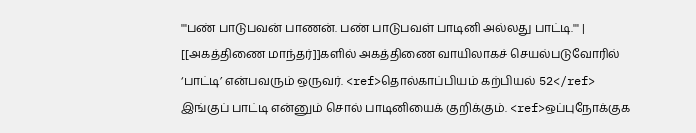'''பண் பாடுபவன் பாணன். பண் பாடுபவள் பாடினி அல்லது பாட்டி.''' |
[[அகத்திணை மாந்தர்]]களில் அகத்திணை வாயிலாகச் செயல்படுவோரில் ‘பாட்டி’ என்பவரும் ஒருவர். <ref>தொல்காப்பியம் கற்பியல் 52</ref> இங்குப் பாட்டி என்னும் சொல் பாடினியைக் குறிக்கும். <ref>ஒப்புநோக்குக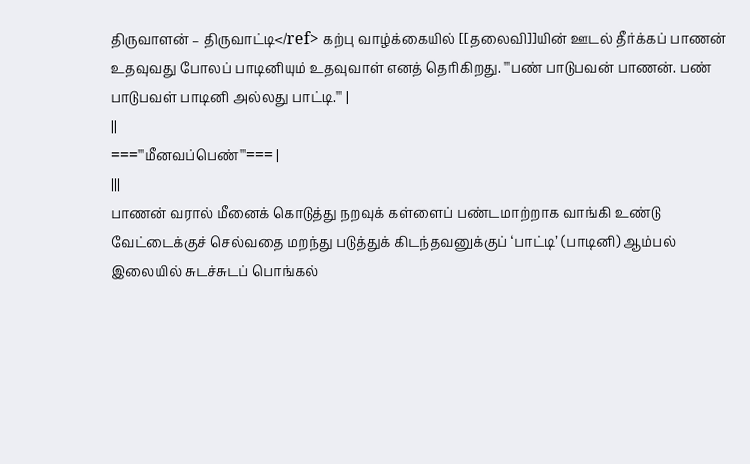திருவாளன் – திருவாட்டி</ref> கற்பு வாழ்க்கையில் [[தலைவி]]யின் ஊடல் தீர்க்கப் பாணன் உதவுவது போலப் பாடினியும் உதவுவாள் எனத் தெரிகிறது. '''பண் பாடுபவன் பாணன். பண் பாடுபவள் பாடினி அல்லது பாட்டி.''' |
||
==='''மீனவப்பெண்'''=== |
|||
பாணன் வரால் மீனைக் கொடுத்து நறவுக் கள்ளைப் பண்டமாற்றாக வாங்கி உண்டு வேட்டைக்குச் செல்வதை மறந்து படுத்துக் கிடந்தவனுக்குப் ‘பாட்டி’ (பாடினி) ஆம்பல் இலையில் சுடச்சுடப் பொங்கல்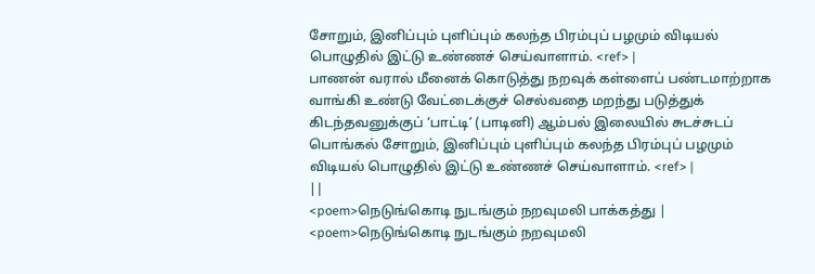சோறும், இனிப்பும் புளிப்பும் கலந்த பிரம்புப் பழமும் விடியல் பொழுதில் இட்டு உண்ணச் செய்வாளாம். <ref> |
பாணன் வரால் மீனைக் கொடுத்து நறவுக் கள்ளைப் பண்டமாற்றாக வாங்கி உண்டு வேட்டைக்குச் செல்வதை மறந்து படுத்துக் கிடந்தவனுக்குப் ‘பாட்டி’ (பாடினி) ஆம்பல் இலையில் சுடச்சுடப் பொங்கல் சோறும், இனிப்பும் புளிப்பும் கலந்த பிரம்புப் பழமும் விடியல் பொழுதில் இட்டு உண்ணச் செய்வாளாம். <ref> |
||
<poem>நெடுங்கொடி நுடங்கும் நறவுமலி பாக்கத்து |
<poem>நெடுங்கொடி நுடங்கும் நறவுமலி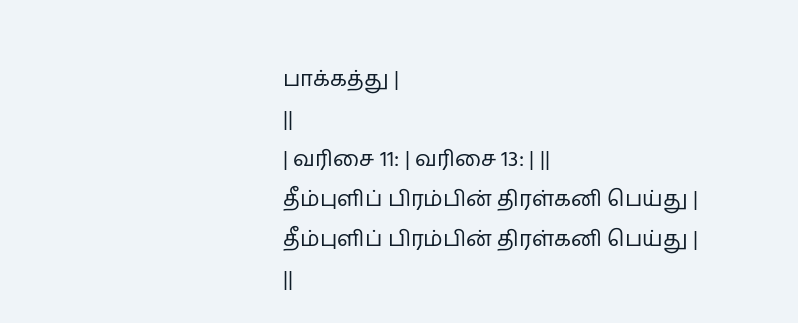பாக்கத்து |
||
| வரிசை 11: | வரிசை 13: | ||
தீம்புளிப் பிரம்பின் திரள்கனி பெய்து |
தீம்புளிப் பிரம்பின் திரள்கனி பெய்து |
||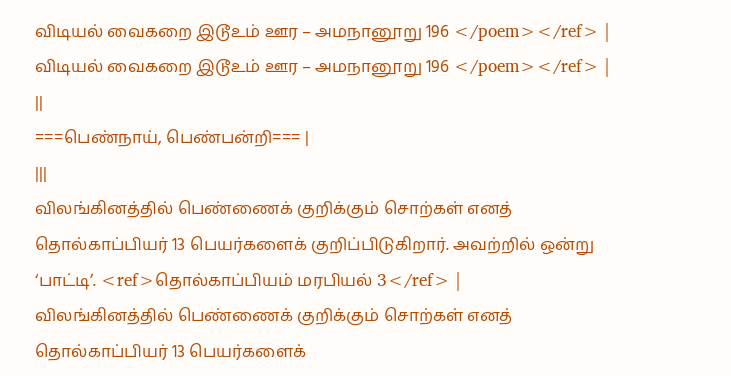விடியல் வைகறை இடூஉம் ஊர – அமநானூறு 196 </poem></ref> |
விடியல் வைகறை இடூஉம் ஊர – அமநானூறு 196 </poem></ref> |
||
===பெண்நாய், பெண்பன்றி=== |
|||
விலங்கினத்தில் பெண்ணைக் குறிக்கும் சொற்கள் எனத் தொல்காப்பியர் 13 பெயர்களைக் குறிப்பிடுகிறார். அவற்றில் ஒன்று ‘பாட்டி’. <ref>தொல்காப்பியம் மரபியல் 3</ref> |
விலங்கினத்தில் பெண்ணைக் குறிக்கும் சொற்கள் எனத் தொல்காப்பியர் 13 பெயர்களைக்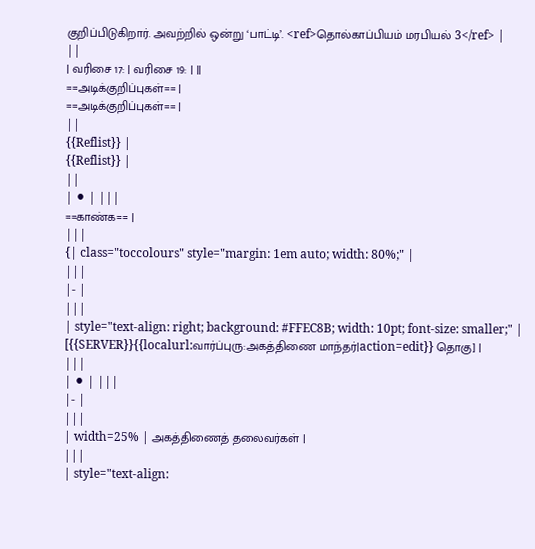குறிப்பிடுகிறார். அவற்றில் ஒன்று ‘பாட்டி’. <ref>தொல்காப்பியம் மரபியல் 3</ref> |
||
| வரிசை 17: | வரிசை 19: | ||
==அடிக்குறிப்புகள்== |
==அடிக்குறிப்புகள்== |
||
{{Reflist}} |
{{Reflist}} |
||
| ⚫ | |||
==காண்க== |
|||
{| class="toccolours" style="margin: 1em auto; width: 80%;" |
|||
|- |
|||
| style="text-align: right; background: #FFEC8B; width: 10pt; font-size: smaller;" | [{{SERVER}}{{localurl:வார்ப்புரு:அகத்திணை மாந்தர்|action=edit}} தொகு] |
|||
| ⚫ | |||
|- |
|||
| width=25% | அகத்திணைத் தலைவர்கள் |
|||
| style="text-align: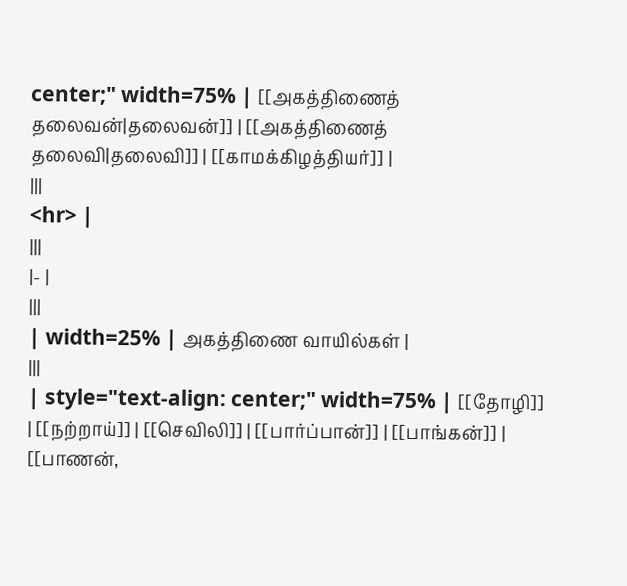center;" width=75% | [[அகத்திணைத் தலைவன்|தலைவன்]] | [[அகத்திணைத் தலைவி|தலைவி]] | [[காமக்கிழத்தியர்]] |
|||
<hr> |
|||
|- |
|||
| width=25% | அகத்திணை வாயில்கள் |
|||
| style="text-align: center;" width=75% | [[தோழி]] | [[நற்றாய்]] | [[செவிலி]] | [[பார்ப்பான்]] | [[பாங்கன்]] | [[பாணன்,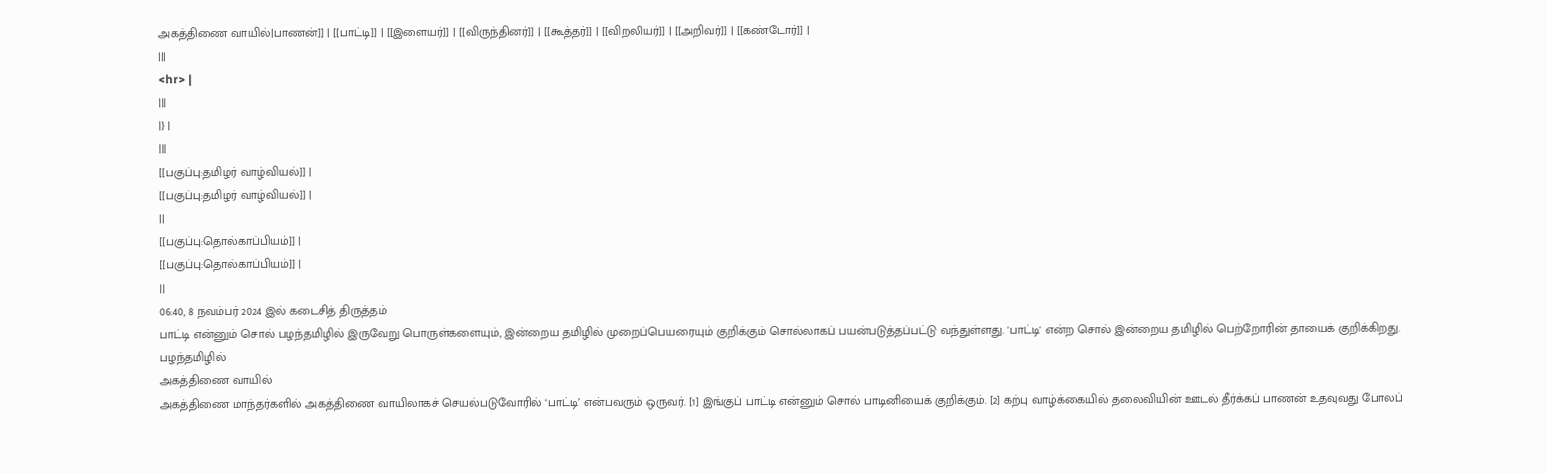அகத்திணை வாயில்|பாணன்]] | [[பாட்டி]] | [[இளையர்]] | [[விருந்தினர்]] | [[கூத்தர்]] | [[விறலியர்]] | [[அறிவர்]] | [[கண்டோர்]] |
|||
<hr> |
|||
|} |
|||
[[பகுப்பு:தமிழர் வாழ்வியல்]] |
[[பகுப்பு:தமிழர் வாழ்வியல்]] |
||
[[பகுப்பு:தொல்காப்பியம்]] |
[[பகுப்பு:தொல்காப்பியம்]] |
||
06:40, 8 நவம்பர் 2024 இல் கடைசித் திருத்தம்
பாட்டி என்னும் சொல் பழந்தமிழில் இருவேறு பொருள்களையும், இன்றைய தமிழில் முறைப்பெயரையும் குறிக்கும் சொல்லாகப் பயன்படுத்தப்பட்டு வந்துள்ளது. 'பாட்டி' என்ற சொல் இன்றைய தமிழில் பெற்றோரின் தாயைக் குறிக்கிறது.
பழந்தமிழில்
அகத்திணை வாயில்
அகத்திணை மாந்தர்களில் அகத்திணை வாயிலாகச் செயல்படுவோரில் ‘பாட்டி’ என்பவரும் ஒருவர். [1] இங்குப் பாட்டி என்னும் சொல் பாடினியைக் குறிக்கும். [2] கற்பு வாழ்க்கையில் தலைவியின் ஊடல் தீர்க்கப் பாணன் உதவுவது போலப்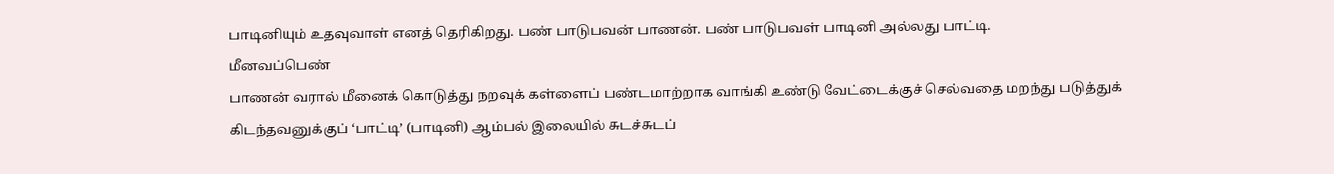பாடினியும் உதவுவாள் எனத் தெரிகிறது. பண் பாடுபவன் பாணன். பண் பாடுபவள் பாடினி அல்லது பாட்டி.
மீனவப்பெண்
பாணன் வரால் மீனைக் கொடுத்து நறவுக் கள்ளைப் பண்டமாற்றாக வாங்கி உண்டு வேட்டைக்குச் செல்வதை மறந்து படுத்துக் கிடந்தவனுக்குப் ‘பாட்டி’ (பாடினி) ஆம்பல் இலையில் சுடச்சுடப்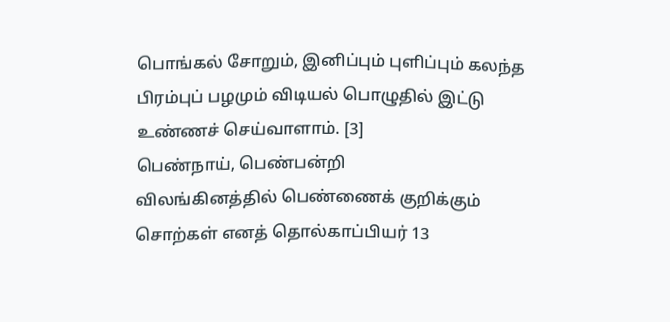பொங்கல் சோறும், இனிப்பும் புளிப்பும் கலந்த பிரம்புப் பழமும் விடியல் பொழுதில் இட்டு உண்ணச் செய்வாளாம். [3]
பெண்நாய், பெண்பன்றி
விலங்கினத்தில் பெண்ணைக் குறிக்கும் சொற்கள் எனத் தொல்காப்பியர் 13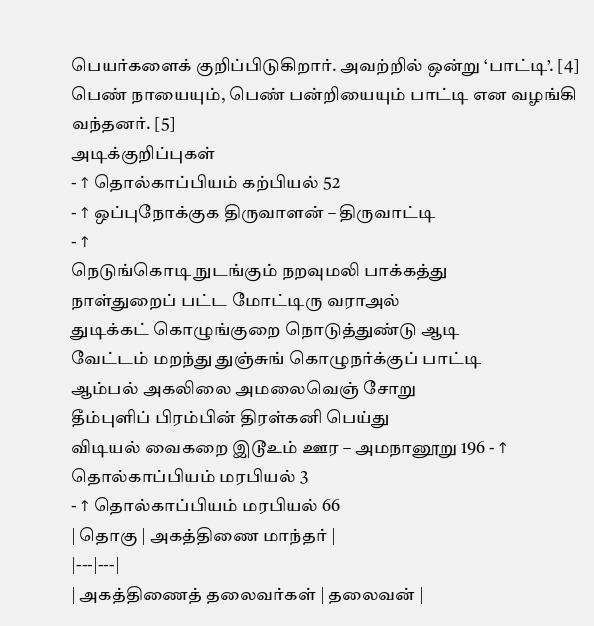பெயர்களைக் குறிப்பிடுகிறார். அவற்றில் ஒன்று ‘பாட்டி’. [4]
பெண் நாயையும், பெண் பன்றியையும் பாட்டி என வழங்கி வந்தனர். [5]
அடிக்குறிப்புகள்
- ↑ தொல்காப்பியம் கற்பியல் 52
- ↑ ஒப்புநோக்குக திருவாளன் – திருவாட்டி
- ↑
நெடுங்கொடி நுடங்கும் நறவுமலி பாக்கத்து
நாள்துறைப் பட்ட மோட்டிரு வராஅல்
துடிக்கட் கொழுங்குறை நொடுத்துண்டு ஆடி
வேட்டம் மறந்து துஞ்சுங் கொழுநர்க்குப் பாட்டி
ஆம்பல் அகலிலை அமலைவெஞ் சோறு
தீம்புளிப் பிரம்பின் திரள்கனி பெய்து
விடியல் வைகறை இடூஉம் ஊர – அமநானூறு 196 - ↑ தொல்காப்பியம் மரபியல் 3
- ↑ தொல்காப்பியம் மரபியல் 66
| தொகு | அகத்திணை மாந்தர் |
|---|---|
| அகத்திணைத் தலைவர்கள் | தலைவன் |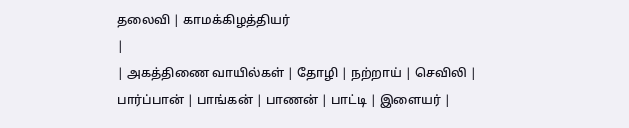தலைவி | காமக்கிழத்தியர்
|
| அகத்திணை வாயில்கள் | தோழி | நற்றாய் | செவிலி | பார்ப்பான் | பாங்கன் | பாணன் | பாட்டி | இளையர் |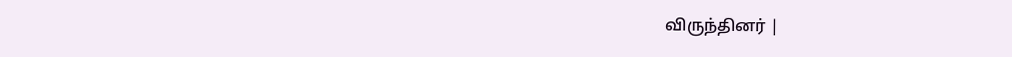விருந்தினர் |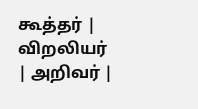கூத்தர் | விறலியர் | அறிவர் |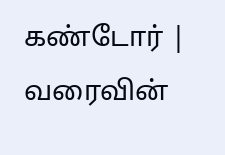கண்டோர் | வரைவின்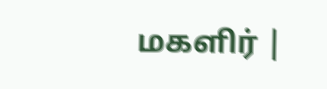மகளிர் |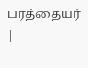பரத்தையர்
|